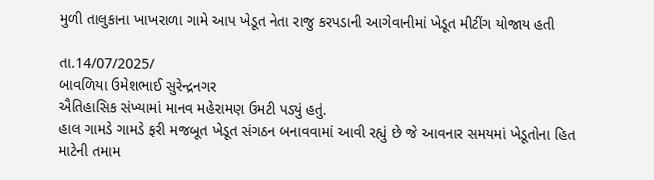મુળી તાલુકાના ખાખરાળા ગામે આપ ખેડૂત નેતા રાજુ કરપડાની આગેવાનીમાં ખેડૂત મીટીંગ યોજાય હતી

તા.14/07/2025/
બાવળિયા ઉમેશભાઈ સુરેન્દ્રનગર
ઐતિહાસિક સંખ્યામાં માનવ મહેરામણ ઉમટી પડ્યું હતું.
હાલ ગામડે ગામડે ફરી મજબૂત ખેડૂત સંગઠન બનાવવામાં આવી રહ્યું છે જે આવનાર સમયમાં ખેડૂતોના હિત માટેની તમામ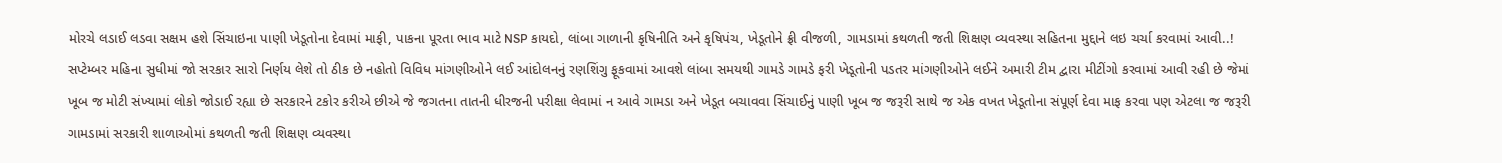મોરચે લડાઈ લડવા સક્ષમ હશે સિંચાઇના પાણી ખેડૂતોના દેવામાં માફી, પાકના પૂરતા ભાવ માટે NSP કાયદો, લાંબા ગાળાની કૃષિનીતિ અને કૃષિપંચ, ખેડૂતોને ફ્રી વીજળી, ગામડામાં કથળતી જતી શિક્ષણ વ્યવસ્થા સહિતના મુદ્દાને લઇ ચર્ચા કરવામાં આવી..! સપ્ટેમ્બર મહિના સુધીમાં જો સરકાર સારો નિર્ણય લેશે તો ઠીક છે નહોતો વિવિધ માંગણીઓને લઈ આંદોલનનું રણશિંગુ ફૂકવામાં આવશે લાંબા સમયથી ગામડે ગામડે ફરી ખેડૂતોની પડતર માંગણીઓને લઈને અમારી ટીમ દ્વારા મીટીંગો કરવામાં આવી રહી છે જેમાં ખૂબ જ મોટી સંખ્યામાં લોકો જોડાઈ રહ્યા છે સરકારને ટકોર કરીએ છીએ જે જગતના તાતની ધીરજની પરીક્ષા લેવામાં ન આવે ગામડા અને ખેડૂત બચાવવા સિંચાઈનું પાણી ખૂબ જ જરૂરી સાથે જ એક વખત ખેડૂતોના સંપૂર્ણ દેવા માફ કરવા પણ એટલા જ જરૂરી ગામડામાં સરકારી શાળાઓમાં કથળતી જતી શિક્ષણ વ્યવસ્થા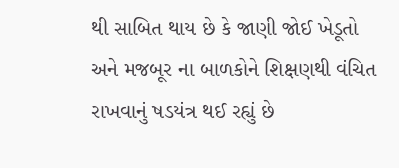થી સાબિત થાય છે કે જાણી જોઈ ખેડૂતો અને મજબૂર ના બાળકોને શિક્ષણથી વંચિત રાખવાનું ષડયંત્ર થઈ રહ્યું છે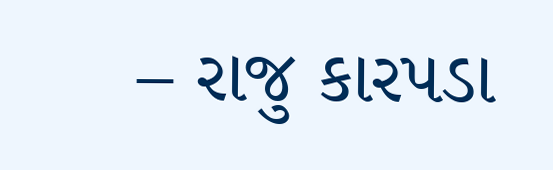– રાજુ કારપડા